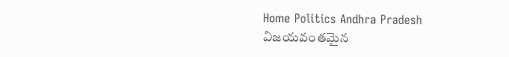Home Politics Andhra Pradesh విజయవంతమైన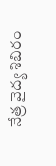నేత్ర వైద్య శిబిరం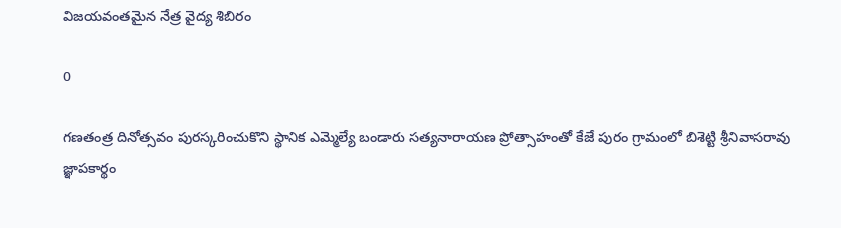విజయవంతమైన నేత్ర వైద్య శిబిరం

0

గణతంత్ర దినోత్సవం పురస్కరించుకొని స్థానిక ఎమ్మెల్యే బండారు సత్యనారాయణ ప్రోత్సాహంతో కేజే పురం గ్రామంలో బిశెట్టి శ్రీనివాసరావు జ్ఞాపకార్థం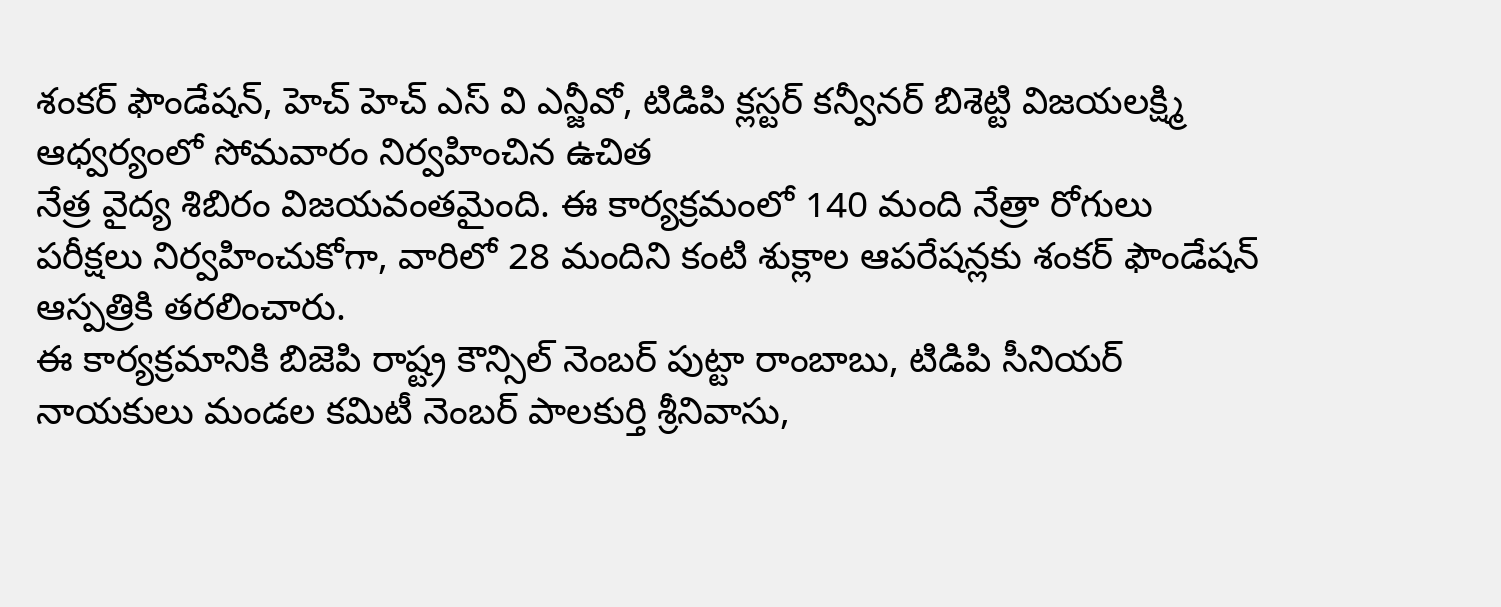శంకర్ ఫౌండేషన్, హెచ్ హెచ్ ఎస్ వి ఎన్జీవో, టిడిపి క్లస్టర్ కన్వీనర్ బిశెట్టి విజయలక్ష్మి ఆధ్వర్యంలో సోమవారం నిర్వహించిన ఉచిత
నేత్ర వైద్య శిబిరం విజయవంతమైంది. ఈ కార్యక్రమంలో 140 మంది నేత్రా రోగులు పరీక్షలు నిర్వహించుకోగా, వారిలో 28 మందిని కంటి శుక్లాల ఆపరేషన్లకు శంకర్ ఫౌండేషన్ ఆస్పత్రికి తరలించారు.
ఈ కార్యక్రమానికి బిజెపి రాష్ట్ర కౌన్సిల్ నెంబర్ పుట్టా రాంబాబు, టిడిపి సీనియర్ నాయకులు మండల కమిటీ నెంబర్ పాలకుర్తి శ్రీనివాసు,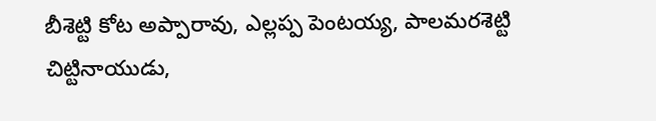బీశెట్టి కోట అప్పారావు, ఎల్లప్ప పెంటయ్య, పాలమరశెట్టి చిట్టినాయుడు,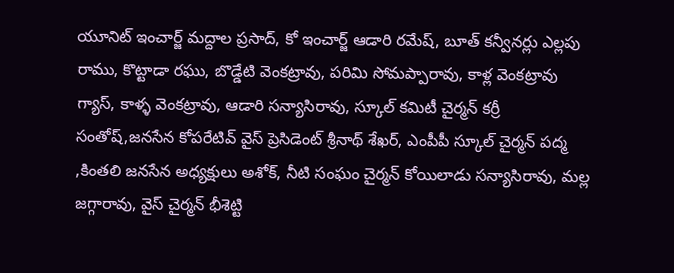యూనిట్ ఇంచార్జ్ మద్దాల ప్రసాద్, కో ఇంచార్జ్ ఆడారి రమేష్, బూత్ కన్వీనర్లు ఎల్లపు రాము, కొట్టాడా రఘు, బొడ్డేటి వెంకట్రావు, పరిమి సోమప్పారావు, కాళ్ల వెంకట్రావు గ్యాస్, కాళ్ళ వెంకట్రావు, ఆడారి సన్యాసిరావు, స్కూల్ కమిటీ చైర్మన్ కర్రీ సంతోష్,జనసేన కోపరేటివ్ వైస్ ప్రెసిడెంట్ శ్రీనాథ్ శేఖర్, ఎంపీపీ స్కూల్ చైర్మన్ పద్మ ,కింతలి జనసేన అధ్యక్షులు అశోక్, నీటి సంఘం చైర్మన్ కోయిలాడు సన్యాసిరావు, మల్ల జగ్గారావు, వైస్ చైర్మన్ భీశెట్టి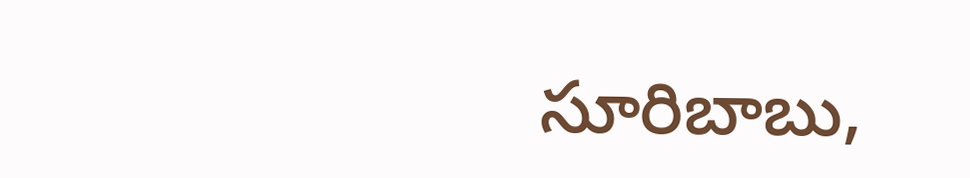సూరిబాబు,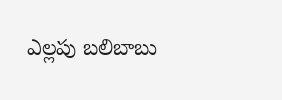ఎల్లపు బలిబాబు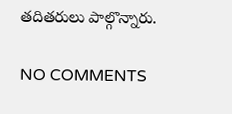తదితరులు పాల్గొన్నారు.

NO COMMENTS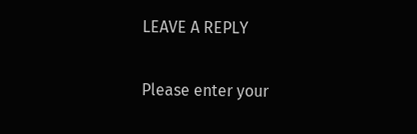LEAVE A REPLY

Please enter your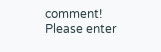comment!
Please enter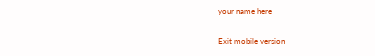your name here

Exit mobile version